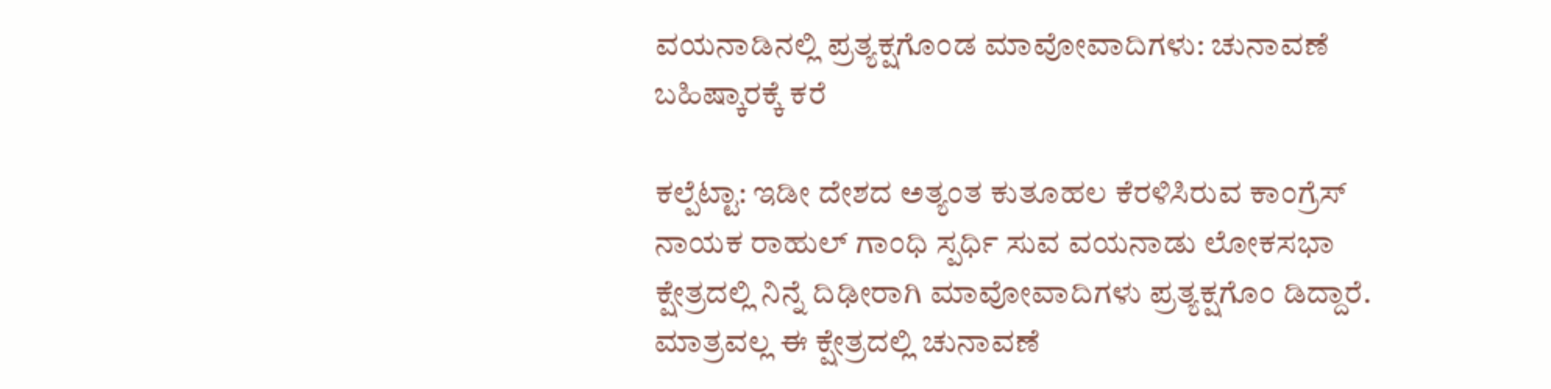ವಯನಾಡಿನಲ್ಲಿ ಪ್ರತ್ಯಕ್ಷಗೊಂಡ ಮಾವೋವಾದಿಗಳು: ಚುನಾವಣೆ ಬಹಿಷ್ಕಾರಕ್ಕೆ ಕರೆ

ಕಲ್ಪೆಟ್ಟಾ: ಇಡೀ ದೇಶದ ಅತ್ಯಂತ ಕುತೂಹಲ ಕೆರಳಿಸಿರುವ ಕಾಂಗ್ರೆಸ್ ನಾಯಕ ರಾಹುಲ್ ಗಾಂಧಿ ಸ್ಪರ್ಧಿ ಸುವ ವಯನಾಡು ಲೋಕಸಭಾ ಕ್ಷೇತ್ರದಲ್ಲಿ ನಿನ್ನೆ ದಿಢೀರಾಗಿ ಮಾವೋವಾದಿಗಳು ಪ್ರತ್ಯಕ್ಷಗೊಂ ಡಿದ್ದಾರೆ. ಮಾತ್ರವಲ್ಲ ಈ ಕ್ಷೇತ್ರದಲ್ಲಿ ಚುನಾವಣೆ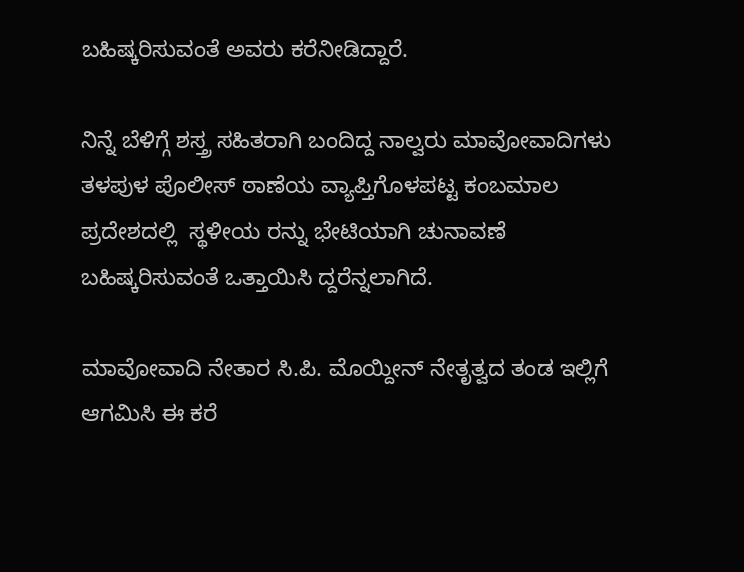ಬಹಿಷ್ಕರಿಸುವಂತೆ ಅವರು ಕರೆನೀಡಿದ್ದಾರೆ.

ನಿನ್ನೆ ಬೆಳಿಗ್ಗೆ ಶಸ್ತ್ರ ಸಹಿತರಾಗಿ ಬಂದಿದ್ದ ನಾಲ್ವರು ಮಾವೋವಾದಿಗಳು ತಳಪುಳ ಪೊಲೀಸ್ ಠಾಣೆಯ ವ್ಯಾಪ್ತಿಗೊಳಪಟ್ಟ ಕಂಬಮಾಲ ಪ್ರದೇಶದಲ್ಲಿ  ಸ್ಥಳೀಯ ರನ್ನು ಭೇಟಿಯಾಗಿ ಚುನಾವಣೆ ಬಹಿಷ್ಕರಿಸುವಂತೆ ಒತ್ತಾಯಿಸಿ ದ್ದರೆನ್ನಲಾಗಿದೆ.

ಮಾವೋವಾದಿ ನೇತಾರ ಸಿ.ಪಿ. ಮೊಯ್ದೀನ್ ನೇತೃತ್ವದ ತಂಡ ಇಲ್ಲಿಗೆ ಆಗಮಿಸಿ ಈ ಕರೆ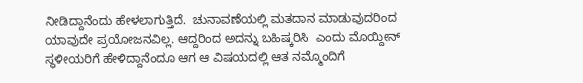ನೀಡಿದ್ದಾನೆಂದು ಹೇಳಲಾಗುತ್ತಿದೆ.  ಚುನಾವಣೆಯಲ್ಲಿ ಮತದಾನ ಮಾಡುವುದರಿಂದ ಯಾವುದೇ ಪ್ರಯೋಜನವಿಲ್ಲ. ಆದ್ದರಿಂದ ಅದನ್ನು ಬಹಿಷ್ಕರಿಸಿ  ಎಂದು ಮೊಯ್ದೀನ್ ಸ್ಥಳೀಯರಿಗೆ ಹೇಳಿದ್ದಾನೆಂದೂ ಆಗ ಆ ವಿಷಯದಲ್ಲಿ ಆತ ನಮ್ಮೊಂದಿಗೆ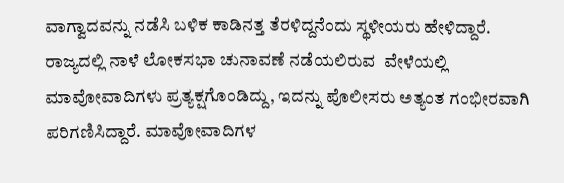ವಾಗ್ವಾದವನ್ನು ನಡೆಸಿ ಬಳಿಕ ಕಾಡಿನತ್ತ ತೆರಳಿದ್ದನೆಂದು ಸ್ಥಳೀಯರು ಹೇಳಿದ್ದಾರೆ.  ರಾಜ್ಯದಲ್ಲಿ ನಾಳೆ ಲೋಕಸಭಾ ಚುನಾವಣೆ ನಡೆಯಲಿರುವ  ವೇಳೆಯಲ್ಲಿ ಮಾವೋವಾದಿಗಳು ಪ್ರತ್ಯಕ್ಷಗೊಂಡಿದ್ದು, ಇದನ್ನು ಪೊಲೀಸರು ಅತ್ಯಂತ ಗಂಭೀರವಾಗಿ ಪರಿಗಣಿಸಿದ್ದಾರೆ. ಮಾವೋವಾದಿಗಳ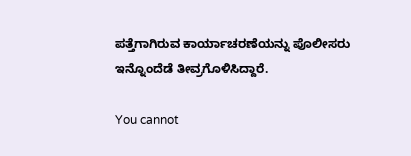ಪತ್ತೆಗಾಗಿರುವ ಕಾರ್ಯಾಚರಣೆಯನ್ನು ಪೊಲೀಸರು ಇನ್ನೊಂದೆಡೆ ತೀವ್ರಗೊಳಿಸಿದ್ದಾರೆ.

You cannot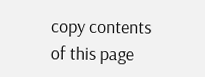copy contents of this page